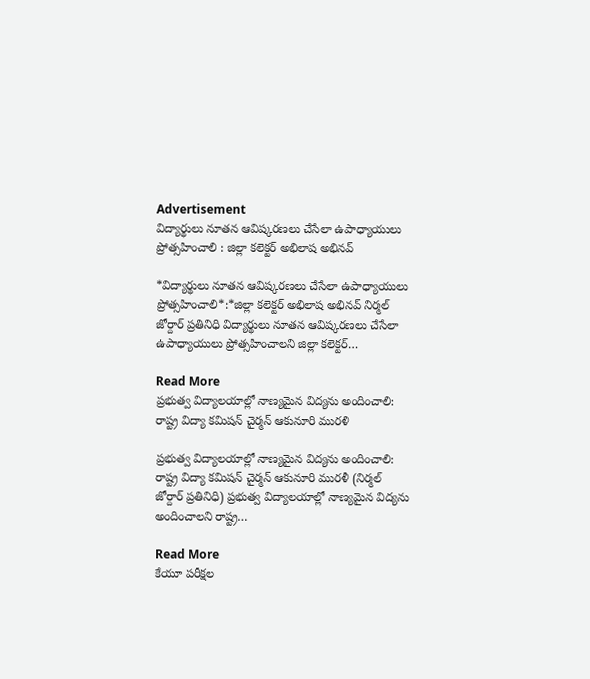Advertisement
విద్యార్థులు నూతన ఆవిష్కరణలు చేసేలా ఉపాధ్యాయులు ప్రోత్సహించాలి : జిల్లా కలెక్టర్ అభిలాష అభినవ్

*విద్యార్థులు నూతన ఆవిష్కరణలు చేసేలా ఉపాధ్యాయులు ప్రోత్సహించాలి*:*జిల్లా కలెక్టర్ అభిలాష అభినవ్ నిర్మల్ జోర్దార్ ప్రతినిధి విద్యార్థులు నూతన ఆవిష్కరణలు చేసేలా ఉపాధ్యాయులు ప్రోత్సహించాలని జిల్లా కలెక్టర్…

Read More
ప్రభుత్వ విద్యాలయాల్లో నాణ్యమైన విద్యను అందించాలి: రాష్ట్ర విద్యా కమిషన్ చైర్మన్ ఆకునూరి మురళి

ప్రభుత్వ విద్యాలయాల్లో నాణ్యమైన విద్యను అందించాలి: రాష్ట్ర విద్యా కమిషన్ చైర్మన్ ఆకునూరి మురళీ (నిర్మల్ జోర్దార్ ప్రతినిధి) ప్రభుత్వ విద్యాలయాల్లో నాణ్యమైన విద్యను అందించాలని రాష్ట్ర…

Read More
కేయూ పరీక్షల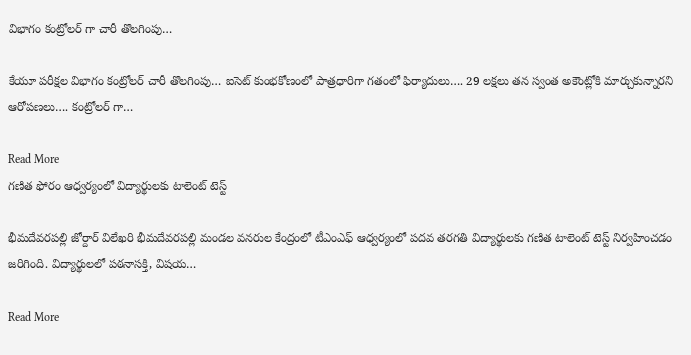విభాగం కంట్రోలర్ గా చారీ తొలగింపు…

కేయూ పరీక్షల విభాగం కంట్రోలర్ చారీ తొలగింపు… ఐసెట్ కుంభకోణంలో పాత్రధారిగా గతంలో ఫిర్యాదులు…. 29 లక్షలు తన స్వంత అకౌంట్లోకి మార్చుకున్నారని ఆరోపణలు…. కంట్రోలర్ గా…

Read More
గణిత ఫోరం ఆధ్వర్యంలో విద్యార్థులకు టాలెంట్ టెస్ట్

భీమదేవరపల్లి జోర్దార్ విలేఖరి భీమదేవరపల్లి మండల వనరుల కేంద్రంలో టీఎంఎఫ్ ఆధ్వర్యంలో పదవ తరగతి విద్యార్థులకు గణిత టాలెంట్ టెస్ట్ నిర్వహించడం జరిగింది. విద్యార్థులలో పఠనాసక్తి, విషయ…

Read More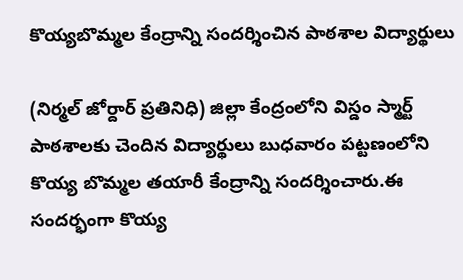కొయ్యబొమ్మల కేంద్రాన్ని సందర్శించిన పాఠశాల విద్యార్థులు

(నిర్మల్ జోర్దార్ ప్రతినిధి) జిల్లా కేంద్రంలోని విస్డం స్మార్ట్ పాఠశాలకు చెందిన విద్యార్థులు బుధవారం పట్టణంలోని కొయ్య బొమ్మల తయారీ కేంద్రాన్ని సందర్శించారు.ఈ సందర్భంగా కొయ్య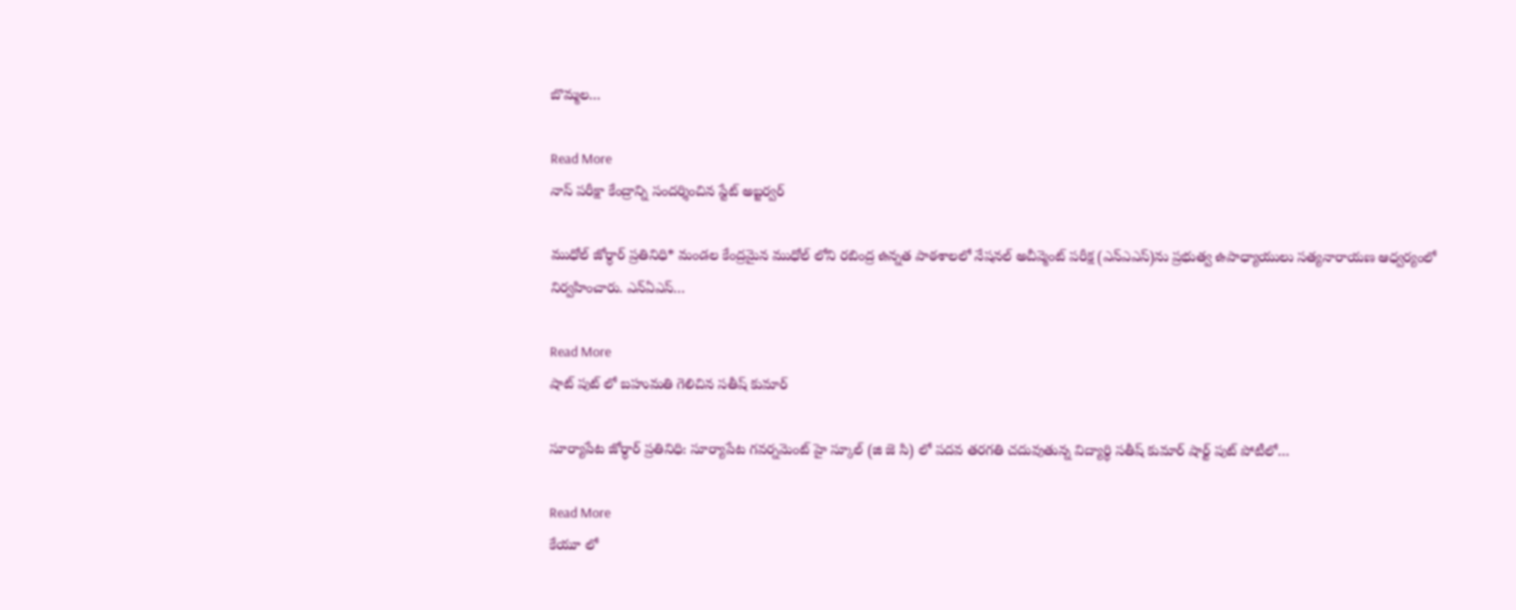బొమ్మల…

Read More
నాస్ పరీక్షా కేంద్రాన్ని సందర్శించిన స్టేట్ అబ్జర్వర్

ముధోల్ జోర్ధార్ ప్రతినిధి* మండల కేంద్రమైన ముధోల్ లోని రబింద్ర ఉన్నత పాఠశాలలో నేషనల్ అచీవ్మెంట్ పరీక్ష (ఎన్ఎఎస్)ను ప్రభుత్వ ఉపాధ్యాయులు సత్యనారాయణ ఆధ్వర్యంలో నిర్వహించారు. ఎన్ఏఎస్…

Read More
షాట్ పుట్ లో బహుమతి గెలిచిన సతీష్ కుమార్

సూర్యాపేట జోర్ధార్ ప్రతినిధి: సూర్యాపేట గవర్నమెంట్ హై స్కూల్ (జి జె సి) లో పదవ తరగతి చదువుతున్న విద్యార్థి సతీష్ కుమార్ షార్ట్ పుట్ పోటీలో…

Read More
కేయూ లో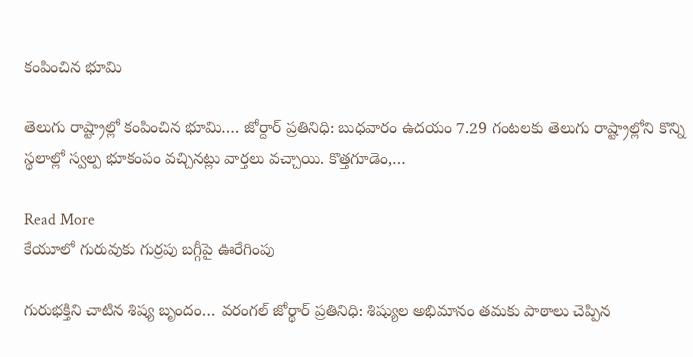కంపించిన భూమి

తెలుగు రాష్ట్రాల్లో కంపించిన భూమి…. జోర్దార్ ప్రతినిధి: బుధవారం ఉదయం 7.29 గంటలకు తెలుగు రాష్ట్రాల్లోని కొన్ని స్థలాల్లో స్వల్ప భూకంపం వచ్చినట్లు వార్తలు వచ్చాయి. కొత్తగూడెం,…

Read More
కేయూలో గురువుకు‌ గుర్రపు బగ్గీపై ఊరేగింపు

గురుభక్తిని చాటిన శిష్య బృందం… వరంగల్ జోర్థార్ ప్రతినిధి: శిష్యుల అభిమానం తమకు పాఠాలు చెప్పిన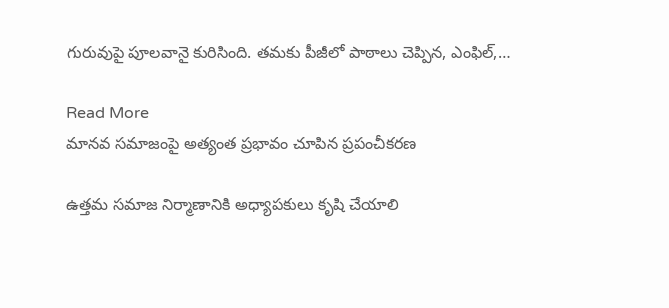గురువుపై పూలవానై కురిసింది. తమకు పీజీలో పాఠాలు చెప్పిన, ఎంఫిల్,…

Read More
మానవ సమాజంపై అత్యంత ప్రభావం చూపిన ప్రపంచీకరణ

ఉత్తమ సమాజ నిర్మాణానికి అధ్యాపకులు కృషి చేయాలి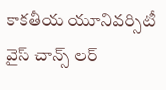కాకతీయ యూనివర్సిటీ వైస్ చాన్స్ లర్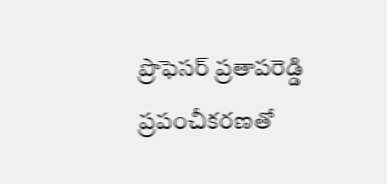ప్రొఫెసర్ ప్రతాపరెడ్డి ప్రపంచీకరణతో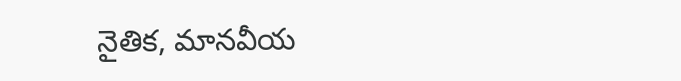నైతిక, మానవీయ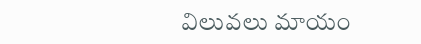విలువలు మాయం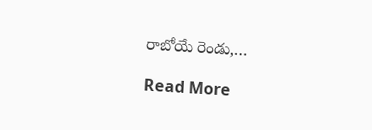రాబోయే రెండు,…

Read More